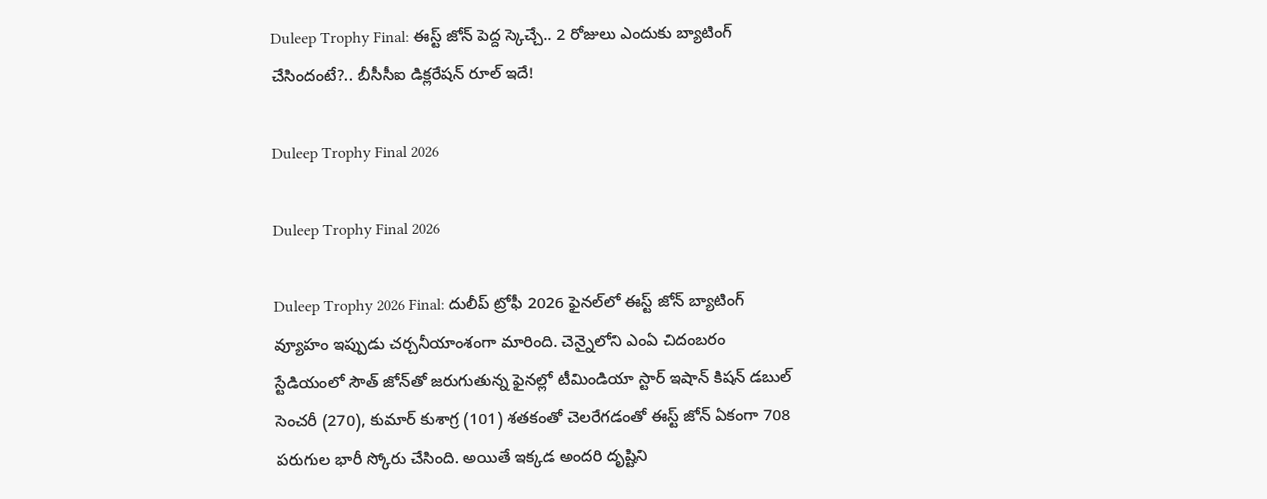Duleep Trophy Final: ఈస్ట్‌ జోన్‌ పెద్ద స్కెచ్చే.. 2 రోజులు ఎందుకు బ్యాటింగ్‌ చేసిందంటే?.. బీసీసీఐ డిక్లరేషన్‌ రూల్‌ ఇదే!

Duleep Trophy Final 2026

Duleep Trophy Final 2026

Duleep Trophy 2026 Final: దులీప్ ట్రోఫీ 2026 ఫైనల్‌లో ఈస్ట్‌ జోన్‌ బ్యాటింగ్‌ వ్యూహం ఇప్పుడు చర్చనీయాంశంగా మారింది. చెన్నైలోని ఎంఏ చిదంబరం స్టేడియంలో సౌత్‌ జోన్‌తో జరుగుతున్న ఫైనల్లో టీమిండియా స్టార్ ఇషాన్‌ కిషన్‌ డబుల్‌ సెంచరీ (270), కుమార్‌ కుశాగ్ర (101) శతకంతో చెలరేగడంతో ఈస్ట్‌ జోన్‌ ఏకంగా 708 పరుగుల భారీ స్కోరు చేసింది. అయితే ఇక్కడ అందరి దృష్టిని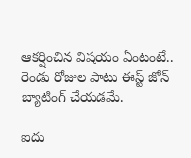ఆకర్షించిన విషయం ఏంటంటే.. రెండు రోజుల పాటు ఈస్ట్‌ జోన్‌ బ్యాటింగ్‌ చేయడమే.

ఐదు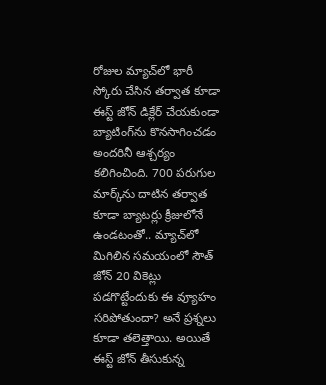రోజుల మ్యాచ్‌లో భారీ స్కోరు చేసిన తర్వాత కూడా ఈస్ట్‌ జోన్‌ డిక్లేర్‌ చేయకుండా బ్యాటింగ్‌ను కొనసాగించడం అందరినీ ఆశ్చర్యం కలిగించింది. 700 పరుగుల మార్క్‌ను దాటిన తర్వాత కూడా బ్యాటర్లు క్రీజులోనే ఉండటంతో.. మ్యాచ్‌లో మిగిలిన సమయంలో సౌత్‌ జోన్‌ 20 వికెట్లు పడగొట్టేందుకు ఈ వ్యూహం సరిపోతుందా? అనే ప్రశ్నలు కూడా తలెత్తాయి. అయితే ఈస్ట్‌ జోన్‌ తీసుకున్న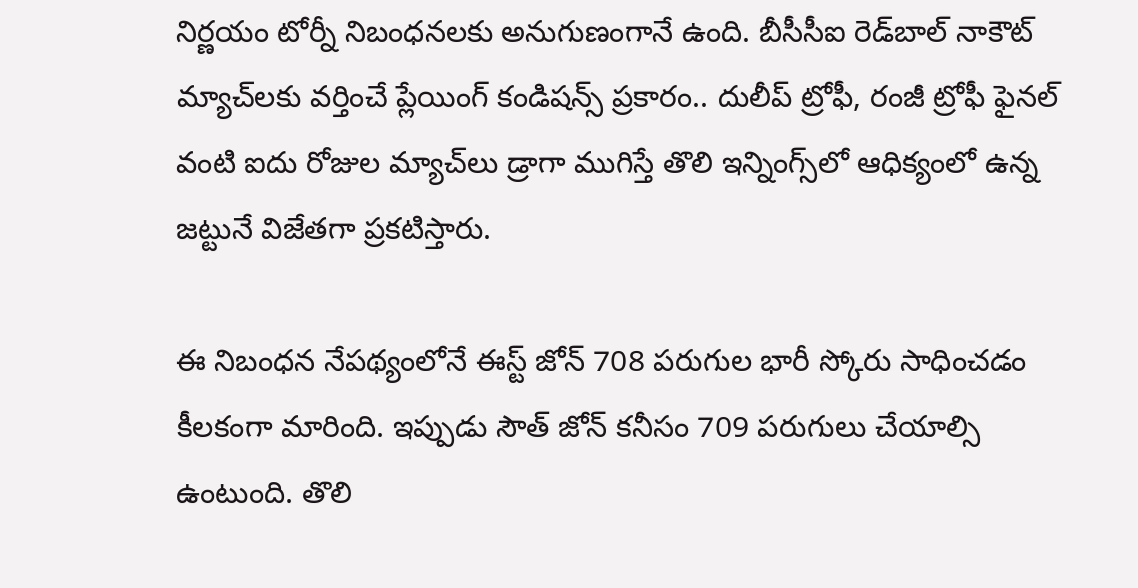నిర్ణయం టోర్నీ నిబంధనలకు అనుగుణంగానే ఉంది. బీసీసీఐ రెడ్‌బాల్‌ నాకౌట్‌ మ్యాచ్‌లకు వర్తించే ప్లేయింగ్‌ కండిషన్స్‌ ప్రకారం.. దులీప్‌ ట్రోఫీ, రంజీ ట్రోఫీ ఫైనల్‌ వంటి ఐదు రోజుల మ్యాచ్‌లు డ్రాగా ముగిస్తే తొలి ఇన్నింగ్స్‌లో ఆధిక్యంలో ఉన్న జట్టునే విజేతగా ప్రకటిస్తారు.

ఈ నిబంధన నేపథ్యంలోనే ఈస్ట్‌ జోన్‌ 708 పరుగుల భారీ స్కోరు సాధించడం కీలకంగా మారింది. ఇప్పుడు సౌత్‌ జోన్‌ కనీసం 709 పరుగులు చేయాల్సి ఉంటుంది. తొలి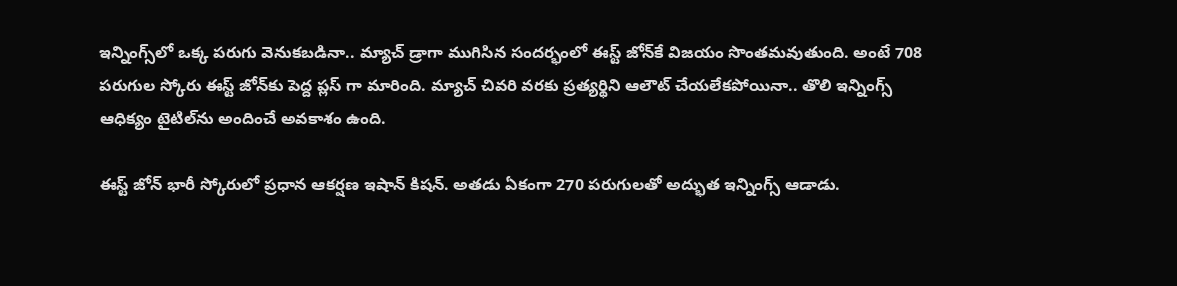ఇన్నింగ్స్‌లో ఒక్క పరుగు వెనుకబడినా.. మ్యాచ్‌ డ్రాగా ముగిసిన సందర్భంలో ఈస్ట్‌ జోన్‌కే విజయం సొంతమవుతుంది. అంటే 708 పరుగుల స్కోరు ఈస్ట్‌ జోన్‌కు పెద్ద ప్లస్ గా మారింది. మ్యాచ్‌ చివరి వరకు ప్రత్యర్థిని ఆలౌట్‌ చేయలేకపోయినా.. తొలి ఇన్నింగ్స్‌ ఆధిక్యం టైటిల్‌ను అందించే అవకాశం ఉంది.

ఈస్ట్‌ జోన్‌ భారీ స్కోరులో ప్రధాన ఆకర్షణ ఇషాన్‌ కిషన్‌. అతడు ఏకంగా 270 పరుగులతో అద్భుత ఇన్నింగ్స్‌ ఆడాడు.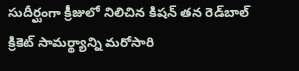సుదీర్ఘంగా క్రీజులో నిలిచిన కిషన్‌ తన రెడ్‌బాల్‌ క్రికెట్‌ సామర్థ్యాన్ని మరోసారి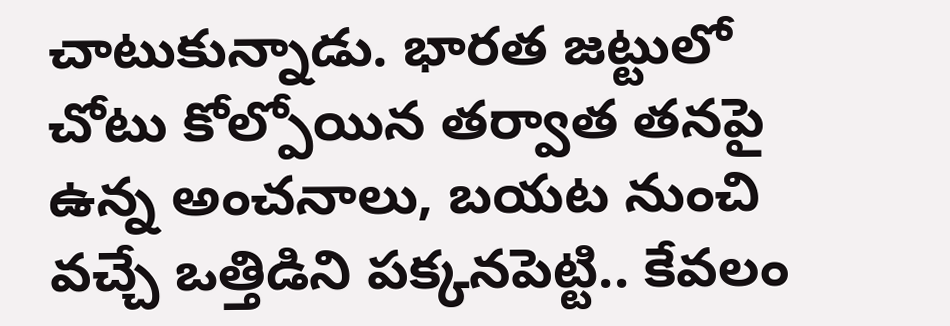చాటుకున్నాడు. భారత జట్టులో చోటు కోల్పోయిన తర్వాత తనపై ఉన్న అంచనాలు, బయట నుంచి వచ్చే ఒత్తిడిని పక్కనపెట్టి.. కేవలం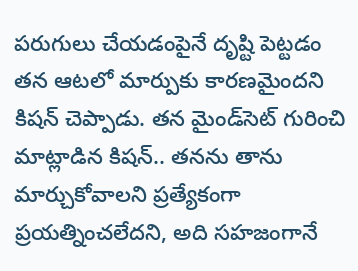పరుగులు చేయడంపైనే దృష్టి పెట్టడం తన ఆటలో మార్పుకు కారణమైందని కిషన్‌ చెప్పాడు. తన మైండ్‌సెట్‌ గురించి మాట్లాడిన కిషన్‌.. తనను తాను మార్చుకోవాలని ప్రత్యేకంగా ప్రయత్నించలేదని, అది సహజంగానే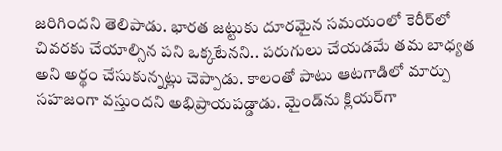జరిగిందని తెలిపాడు. భారత జట్టుకు దూరమైన సమయంలో కెరీర్‌లో చివరకు చేయాల్సిన పని ఒక్కటేనని.. పరుగులు చేయడమే తమ బాధ్యత అని అర్థం చేసుకున్నట్లు చెప్పాడు. కాలంతో పాటు ఆటగాడిలో మార్పు సహజంగా వస్తుందని అభిప్రాయపడ్డాడు. మైండ్‌ను క్లియర్‌గా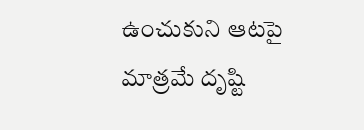ఉంచుకుని ఆటపై మాత్రమే దృష్టి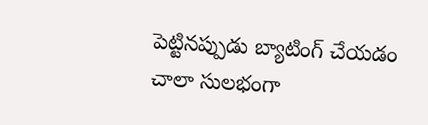పెట్టినప్పుడు బ్యాటింగ్‌ చేయడం చాలా సులభంగా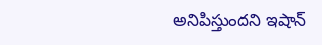అనిపిస్తుందని ఇషాన్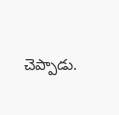చెప్పాడు.